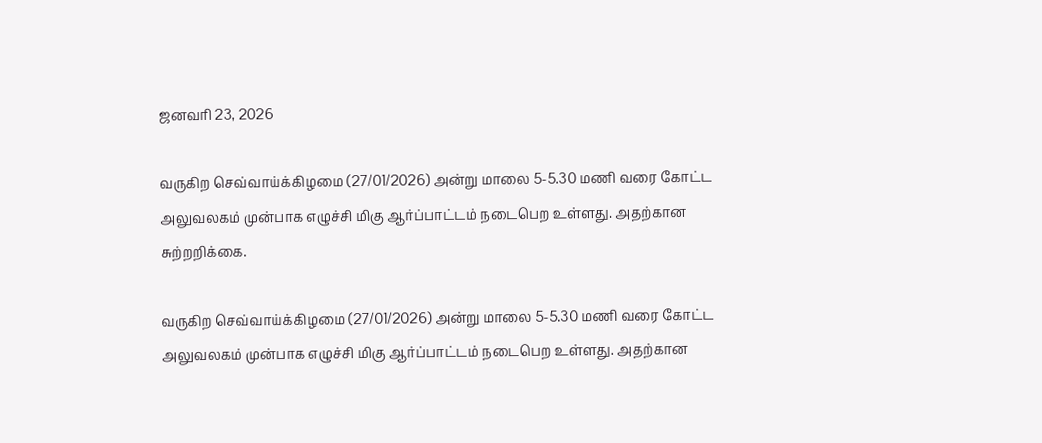ஜனவரி 23, 2026

வருகிற செவ்வாய்க்கிழமை (27/01/2026) அன்று மாலை 5-5.30 மணி வரை கோட்ட அலுவலகம் முன்பாக எழுச்சி மிகு ஆர்ப்பாட்டம் நடைபெற உள்ளது. அதற்கான சுற்றறிக்கை.

வருகிற செவ்வாய்க்கிழமை (27/01/2026) அன்று மாலை 5-5.30 மணி வரை கோட்ட அலுவலகம் முன்பாக எழுச்சி மிகு ஆர்ப்பாட்டம் நடைபெற உள்ளது. அதற்கான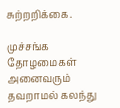சுற்றறிக்கை.

முச்சங்க தோழமைகள் அனைவரும் தவறாமல் கலந்து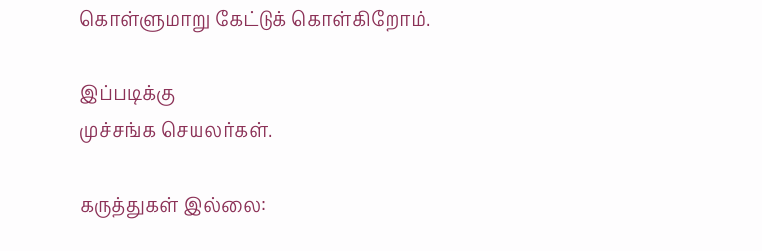கொள்ளுமாறு கேட்டுக் கொள்கிறோம்.

இப்படிக்கு
முச்சங்க செயலர்கள்.

கருத்துகள் இல்லை: